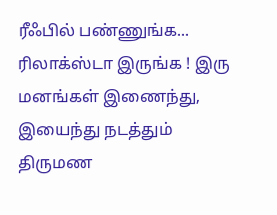ரீஃபில் பண்ணுங்க... ரிலாக்ஸ்டா இருங்க ! இரு மனங்கள் இணைந்து, இயைந்து நடத்தும் திருமண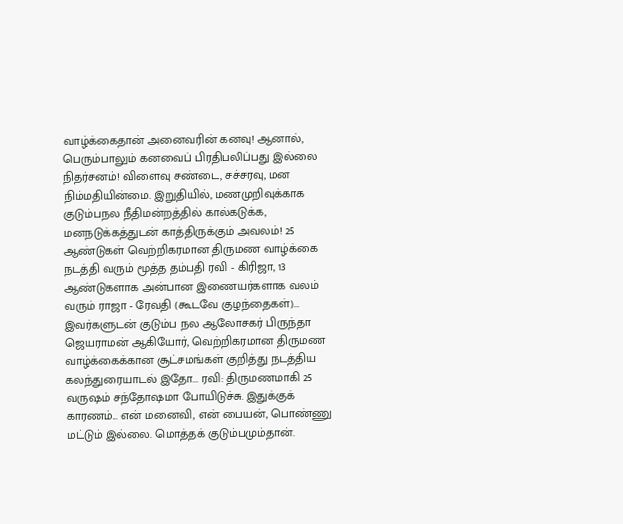வாழ்க்கைதான் அனைவரின் கனவு! ஆனால், பெரும்பாலும் கனவைப் பிரதிபலிப்பது இல்லை நிதர்சனம்! விளைவு சண்டை, சச்சரவு, மன நிம்மதியின்மை. இறுதியில், மணமுறிவுக்காக குடும்பநல நீதிமன்றத்தில் கால்கடுக்க, மனநடுக்கத்துடன் காத்திருக்கும் அவலம்! 25 ஆண்டுகள் வெற்றிகரமான திருமண வாழ்க்கை நடத்தி வரும் மூத்த தம்பதி ரவி - கிரிஜா, 13 ஆண்டுகளாக அன்பான இணையர்களாக வலம் வரும் ராஜா - ரேவதி (கூடவே குழந்தைகள்)... இவர்களுடன் குடும்ப நல ஆலோசகர் பிருந்தா ஜெயராமன் ஆகியோர், வெற்றிகரமான திருமண வாழ்க்கைக்கான சூட்சமங்கள் குறித்து நடத்திய கலந்துரையாடல் இதோ... ரவி: திருமணமாகி 25 வருஷம் சந்தோஷமா போயிடுச்சு. இதுக்குக் காரணம்... என் மனைவி, என் பையன், பொண்ணு மட்டும் இல்லை. மொத்தக் குடும்பமும்தான்.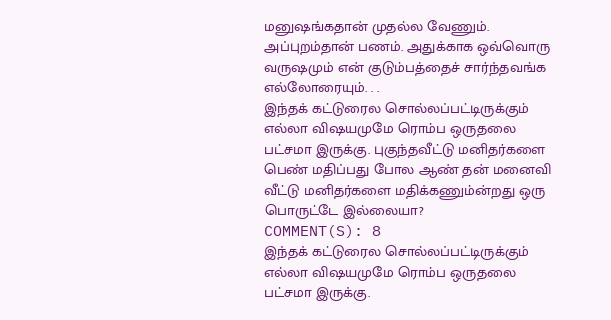மனுஷங்கதான் முதல்ல வேணும். அப்புறம்தான் பணம். அதுக்காக ஒவ்வொரு வருஷமும் என் குடும்பத்தைச் சார்ந்தவங்க எல்லோரையும். . .
இந்தக் கட்டுரைல சொல்லப்பட்டிருக்கும் எல்லா விஷயமுமே ரொம்ப ஒருதலை பட்சமா இருக்கு. புகுந்தவீட்டு மனிதர்களை பெண் மதிப்பது போல ஆண் தன் மனைவி வீட்டு மனிதர்களை மதிக்கணும்ன்றது ஒரு பொருட்டே இல்லையா?
COMMENT(S): 8
இந்தக் கட்டுரைல சொல்லப்பட்டிருக்கும் எல்லா விஷயமுமே ரொம்ப ஒருதலை பட்சமா இருக்கு.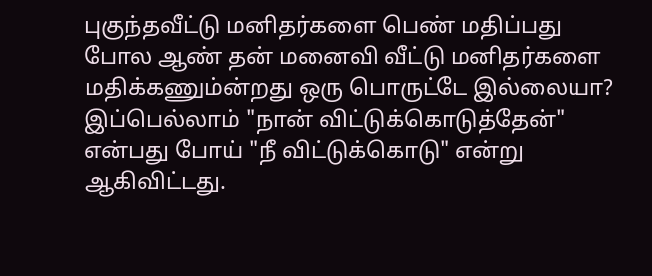புகுந்தவீட்டு மனிதர்களை பெண் மதிப்பது போல ஆண் தன் மனைவி வீட்டு மனிதர்களை மதிக்கணும்ன்றது ஒரு பொருட்டே இல்லையா?
இப்பெல்லாம் "நான் விட்டுக்கொடுத்தேன்" என்பது போய் "நீ விட்டுக்கொடு" என்று ஆகிவிட்டது.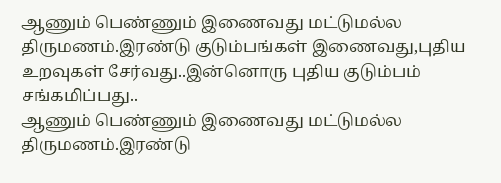ஆணும் பெண்ணும் இணைவது மட்டுமல்ல திருமணம்.இரண்டு குடும்பங்கள் இணைவது,புதிய உறவுகள் சேர்வது..இன்னொரு புதிய குடும்பம் சங்கமிப்பது..
ஆணும் பெண்ணும் இணைவது மட்டுமல்ல திருமணம்.இரண்டு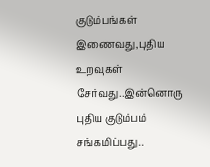குடும்பங்கள் இணைவது,புதிய உறவுகள் சேர்வது..இன்னொரு புதிய குடும்பம் சங்கமிப்பது..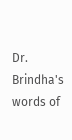Dr. Brindha's words of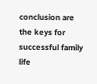conclusion are the keys for successful family life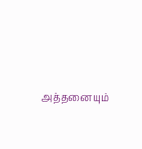அத்தனையும்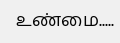உண்மை.....